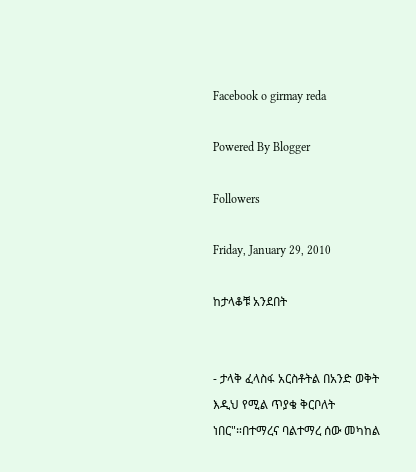Facebook o girmay reda

Powered By Blogger

Followers

Friday, January 29, 2010

ከታላቆቹ አንደበት


- ታላቅ ፈላስፋ አርስቶትል በአንድ ወቅት እዲህ የሚል ጥያቄ ቅርቦለት ነበር"።በተማረና ባልተማረ ሰው መካከል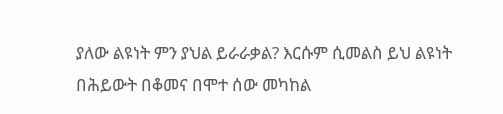ያለው ልዩነት ምን ያህል ይራራቃል? እርሱም ሲመልስ ይህ ልዩነት በሕይውት በቆመና በሞተ ሰው መካከል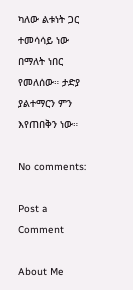ካለው ልቱነት ጋር ተመሳሳይ ነው በማለት ነበር የመለሰው። ታድያ ያልተማርን ምን እየጠበቅን ነው።

No comments:

Post a Comment

About Me